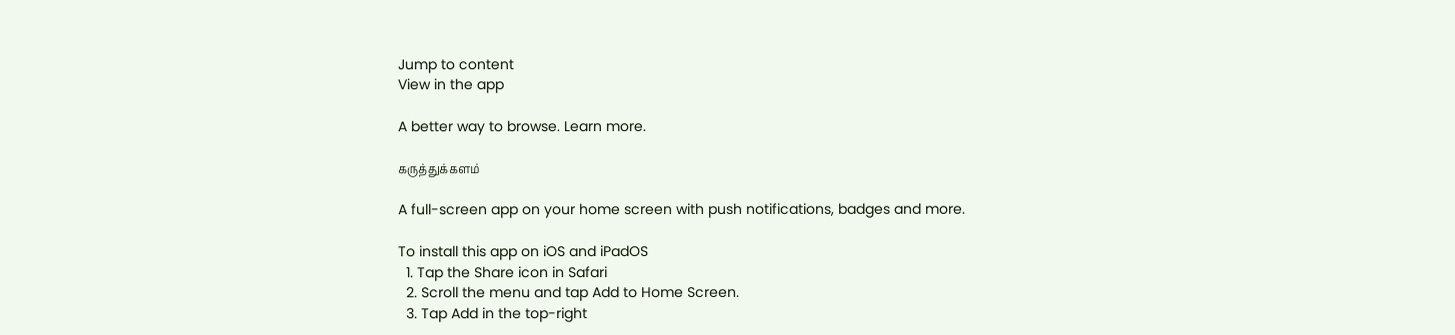Jump to content
View in the app

A better way to browse. Learn more.

கருத்துக்களம்

A full-screen app on your home screen with push notifications, badges and more.

To install this app on iOS and iPadOS
  1. Tap the Share icon in Safari
  2. Scroll the menu and tap Add to Home Screen.
  3. Tap Add in the top-right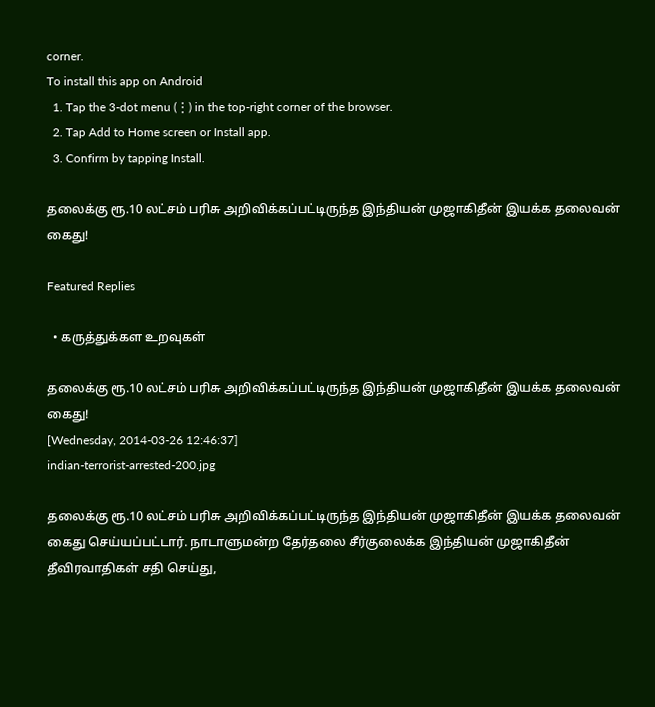corner.
To install this app on Android
  1. Tap the 3-dot menu (⋮) in the top-right corner of the browser.
  2. Tap Add to Home screen or Install app.
  3. Confirm by tapping Install.

தலைக்கு ரூ.10 லட்சம் பரிசு அறிவிக்கப்பட்டிருந்த இந்தியன் முஜாகிதீன் இயக்க தலைவன் கைது!

Featured Replies

  • கருத்துக்கள உறவுகள்

தலைக்கு ரூ.10 லட்சம் பரிசு அறிவிக்கப்பட்டிருந்த இந்தியன் முஜாகிதீன் இயக்க தலைவன் கைது!
[Wednesday, 2014-03-26 12:46:37]
indian-terrorist-arrested-200.jpg

தலைக்கு ரூ.10 லட்சம் பரிசு அறிவிக்கப்பட்டிருந்த இந்தியன் முஜாகிதீன் இயக்க தலைவன் கைது செய்யப்பட்டார். நாடாளுமன்ற தேர்தலை சீர்குலைக்க இந்தியன் முஜாகிதீன் தீவிரவாதிகள் சதி செய்து,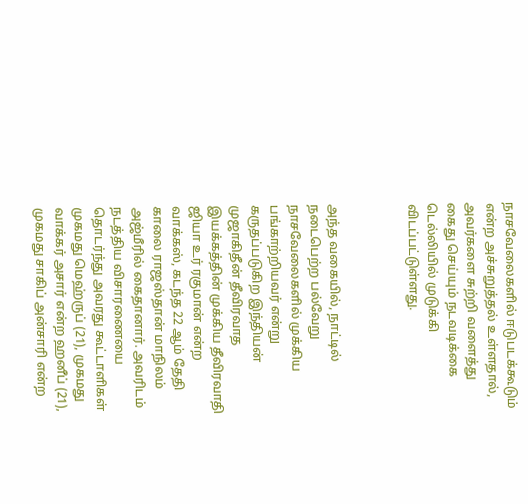நாசவேலைகளில் ஈடுபடக்கூடும் என்ற அச்சுறுத்தல் உள்ளதால், அவர்களை சுற்றி வளைத்து கைது செய்யும் நடவடிக்கை டெல்லியில் முடுக்கி விடப்பட்டுள்ளது.



அந்த வகையில், நாட்டில் நடைபெற்ற பல்வேறு நாசவேலைகளில் முக்கிய பங்காற்றியவர் என்று கருதப்படுகிற இந்தியன் முஜாகிதீன் தீவிரவாத இயக்கத்தின் முக்கிய தீவிரவாதி ஜியா உர் ரகுமான் என்ற வாக்கஸ், கடந்த 22 ஆம் தேதி காலை ராஜஸ்தான் மாநிலம் அஜ்மீரில் கைதானார். அவரிடம் நடத்திய விசாரணையை தொடர்ந்து அவரது கூட்டாளிகள் முகமது மெஹ்ருப் (21), முகமது வாக்கர் அசார் என்ற ஹனீப் (21), முகமது சாகிப் அன்சாரி என்ற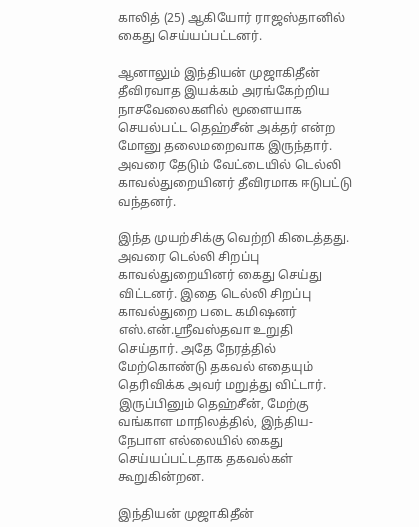காலித் (25) ஆகியோர் ராஜஸ்தானில் கைது செய்யப்பட்டனர்.

ஆனாலும் இந்தியன் முஜாகிதீன் தீவிரவாத இயக்கம் அரங்கேற்றிய நாசவேலைகளில் மூளையாக செயல்பட்ட தெஹ்சீன் அக்தர் என்ற மோனு தலைமறைவாக இருந்தார். அவரை தேடும் வேட்டையில் டெல்லி காவல்துறையினர் தீவிரமாக ஈடுபட்டு வந்தனர்.

இந்த முயற்சிக்கு வெற்றி கிடைத்தது. அவரை டெல்லி சிறப்பு காவல்துறையினர் கைது செய்து விட்டனர். இதை டெல்லி சிறப்பு காவல்துறை படை கமிஷனர் எஸ்.என்.ஸ்ரீவஸ்தவா உறுதி செய்தார். அதே நேரத்தில் மேற்கொண்டு தகவல் எதையும் தெரிவிக்க அவர் மறுத்து விட்டார். இருப்பினும் தெஹ்சீன், மேற்கு வங்காள மாநிலத்தில், இந்திய-நேபாள எல்லையில் கைது செய்யப்பட்டதாக தகவல்கள் கூறுகின்றன.

இந்தியன் முஜாகிதீன்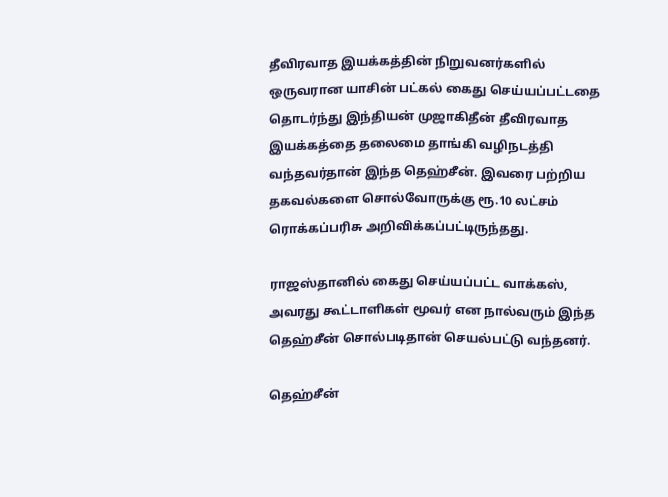தீவிரவாத இயக்கத்தின் நிறுவனர்களில் ஒருவரான யாசின் பட்கல் கைது செய்யப்பட்டதை தொடர்ந்து இந்தியன் முஜாகிதீன் தீவிரவாத இயக்கத்தை தலைமை தாங்கி வழிநடத்தி வந்தவர்தான் இந்த தெஹ்சீன். இவரை பற்றிய தகவல்களை சொல்வோருக்கு ரூ.10 லட்சம் ரொக்கப்பரிசு அறிவிக்கப்பட்டிருந்தது.

ராஜஸ்தானில் கைது செய்யப்பட்ட வாக்கஸ், அவரது கூட்டாளிகள் மூவர் என நால்வரும் இந்த தெஹ்சீன் சொல்படிதான் செயல்பட்டு வந்தனர்.

தெஹ்சீன்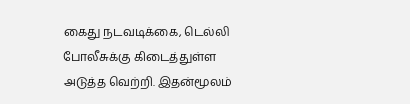கைது நடவடிக்கை, டெல்லி போலீசுக்கு கிடைத்துள்ள அடுத்த வெற்றி. இதன்மூலம்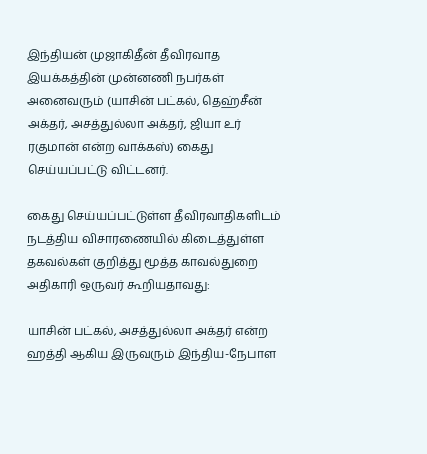இந்தியன் முஜாகிதீன் தீவிரவாத இயக்கத்தின் முன்னணி நபர்கள் அனைவரும் (யாசின் பட்கல், தெஹ்சீன் அக்தர், அசத்துல்லா அக்தர், ஜியா உர் ரகுமான் என்ற வாக்கஸ்) கைது செய்யப்பட்டு விட்டனர்.

கைது செய்யப்பட்டுள்ள தீவிரவாதிகளிடம் நடத்திய விசாரணையில் கிடைத்துள்ள தகவல்கள் குறித்து மூத்த காவல்துறை அதிகாரி ஒருவர் கூறியதாவது:

யாசின் பட்கல், அசத்துல்லா அக்தர் என்ற ஹத்தி ஆகிய இருவரும் இந்திய-நேபாள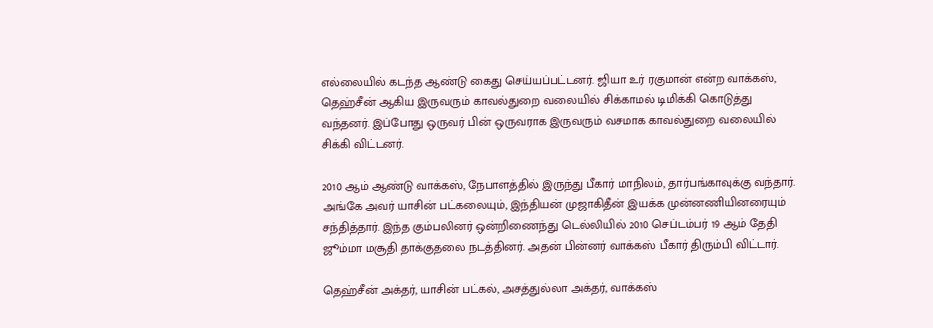எல்லையில் கடந்த ஆண்டு கைது செய்யப்பட்டனர். ஜியா உர் ரகுமான் என்ற வாக்கஸ், தெஹ்சீன் ஆகிய இருவரும் காவல்துறை வலையில் சிக்காமல் டிமிக்கி கொடுத்து வந்தனர். இப்போது ஒருவர் பின் ஒருவராக இருவரும் வசமாக காவல்துறை வலையில் சிக்கி விட்டனர்.

2010 ஆம் ஆண்டு வாக்கஸ், நேபாளத்தில் இருந்து பீகார் மாநிலம், தார்பங்காவுக்கு வந்தார். அங்கே அவர் யாசின் பட்கலையும், இந்தியன் முஜாகிதீன் இயக்க முன்னணியினரையும் சந்தித்தார். இந்த கும்பலினர் ஒன்றிணைந்து டெல்லியில் 2010 செப்டம்பர் 19 ஆம் தேதி ஜூம்மா மசூதி தாக்குதலை நடத்தினர். அதன் பின்னர் வாக்கஸ் பீகார் திரும்பி விட்டார்.

தெஹ்சீன் அக்தர், யாசின் பட்கல், அசத்துல்லா அக்தர், வாக்கஸ்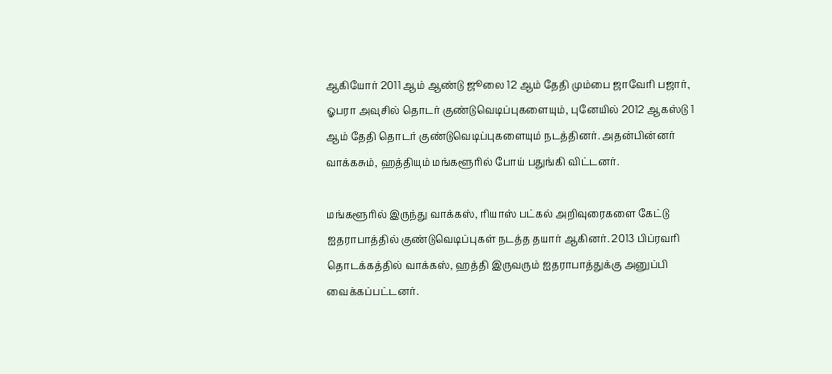ஆகியோர் 2011 ஆம் ஆண்டு ஜூலை 12 ஆம் தேதி மும்பை ஜாவேரி பஜார், ஓபரா அவுசில் தொடர் குண்டுவெடிப்புகளையும், புனேயில் 2012 ஆகஸ்டு 1 ஆம் தேதி தொடர் குண்டுவெடிப்புகளையும் நடத்தினர். அதன்பின்னர் வாக்கசும், ஹத்தியும் மங்களூரில் போய் பதுங்கி விட்டனர்.

மங்களூரில் இருந்து வாக்கஸ், ரியாஸ் பட்கல் அறிவுரைகளை கேட்டு ஐதராபாத்தில் குண்டுவெடிப்புகள் நடத்த தயார் ஆகினர். 2013 பிப்ரவரி தொடக்கத்தில் வாக்கஸ், ஹத்தி இருவரும் ஐதராபாத்துக்கு அனுப்பி வைக்கப்பட்டனர்.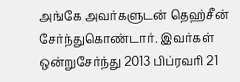அங்கே அவர்களுடன் தெஹ்சீன் சேர்ந்துகொண்டார். இவர்கள் ஒன்றுசேர்ந்து 2013 பிப்ரவரி 21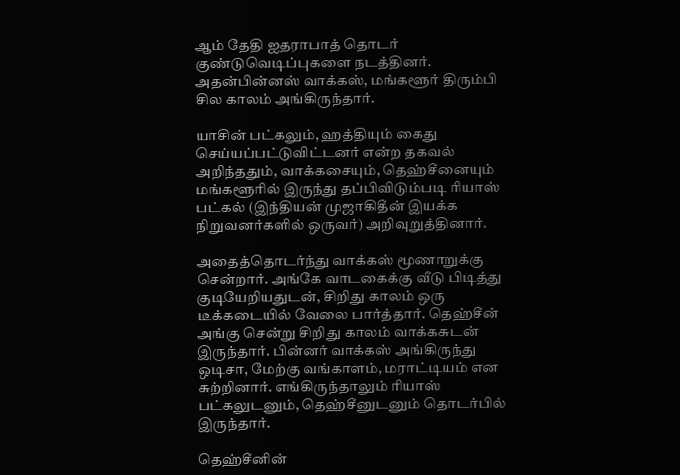ஆம் தேதி ஐதராபாத் தொடர் குண்டுவெடிப்புகளை நடத்தினர். அதன்பின்னஸ் வாக்கஸ், மங்களூர் திரும்பி சில காலம் அங்கிருந்தார்.

யாசின் பட்கலும், ஹத்தியும் கைது செய்யப்பட்டுவிட்டனர் என்ற தகவல் அறிந்ததும், வாக்கசையும், தெஹ்சீனையும் மங்களூரில் இருந்து தப்பிவிடும்படி ரியாஸ் பட்கல் (இந்தியன் முஜாகிதீன் இயக்க நிறுவனர்களில் ஒருவர்) அறிவுறுத்தினார்.

அதைத்தொடர்ந்து வாக்கஸ் மூணாறுக்கு சென்றார். அங்கே வாடகைக்கு வீடு பிடித்து குடியேறியதுடன், சிறிது காலம் ஒரு டீக்கடையில் வேலை பார்த்தார். தெஹ்சீன் அங்கு சென்று சிறிது காலம் வாக்கசுடன் இருந்தார். பின்னர் வாக்கஸ் அங்கிருந்து ஒடிசா, மேற்கு வங்காளம், மராட்டியம் என சுற்றினார். எங்கிருந்தாலும் ரியாஸ் பட்கலுடனும், தெஹ்சீனுடனும் தொடர்பில் இருந்தார்.

தெஹ்சீனின்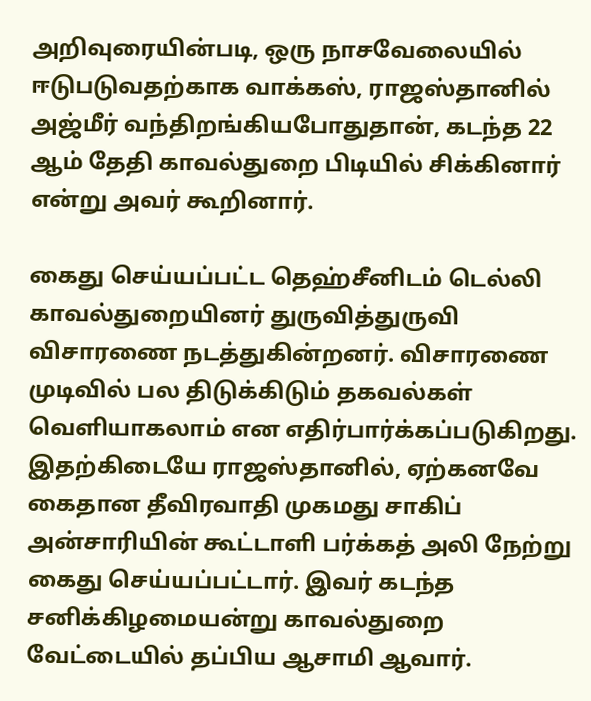அறிவுரையின்படி, ஒரு நாசவேலையில் ஈடுபடுவதற்காக வாக்கஸ், ராஜஸ்தானில் அஜ்மீர் வந்திறங்கியபோதுதான், கடந்த 22 ஆம் தேதி காவல்துறை பிடியில் சிக்கினார் என்று அவர் கூறினார்.

கைது செய்யப்பட்ட தெஹ்சீனிடம் டெல்லி காவல்துறையினர் துருவித்துருவி விசாரணை நடத்துகின்றனர். விசாரணை முடிவில் பல திடுக்கிடும் தகவல்கள் வெளியாகலாம் என எதிர்பார்க்கப்படுகிறது. இதற்கிடையே ராஜஸ்தானில், ஏற்கனவே கைதான தீவிரவாதி முகமது சாகிப் அன்சாரியின் கூட்டாளி பர்க்கத் அலி நேற்று கைது செய்யப்பட்டார். இவர் கடந்த சனிக்கிழமையன்று காவல்துறை வேட்டையில் தப்பிய ஆசாமி ஆவார்.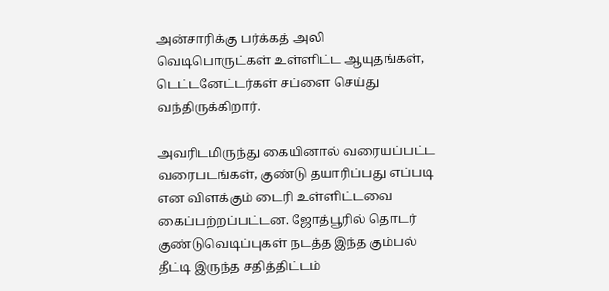அன்சாரிக்கு பர்க்கத் அலி வெடிபொருட்கள் உள்ளிட்ட ஆயுதங்கள், டெட்டனேட்டர்கள் சப்ளை செய்து வந்திருக்கிறார்.

அவரிடமிருந்து கையினால் வரையப்பட்ட வரைபடங்கள், குண்டு தயாரிப்பது எப்படி என விளக்கும் டைரி உள்ளிட்டவை கைப்பற்றப்பட்டன. ஜோத்பூரில் தொடர் குண்டுவெடிப்புகள் நடத்த இந்த கும்பல் தீட்டி இருந்த சதித்திட்டம்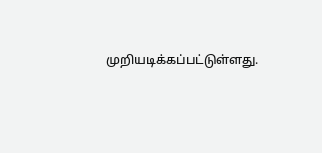முறியடிக்கப்பட்டுள்ளது.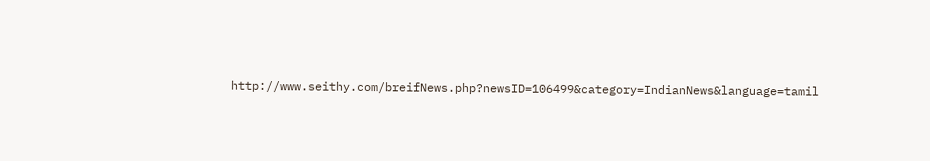http://www.seithy.com/breifNews.php?newsID=106499&category=IndianNews&language=tamil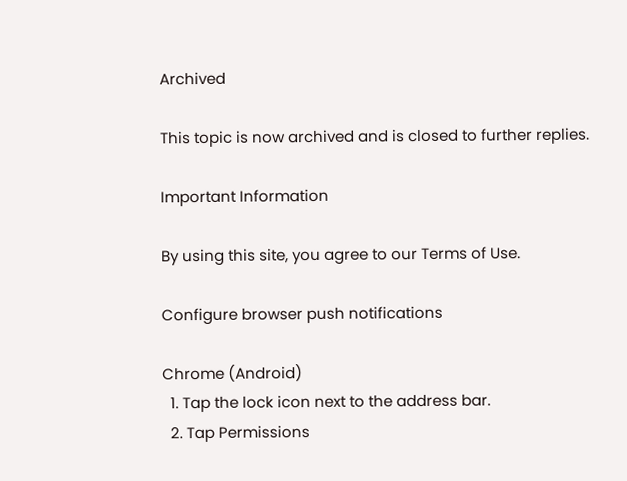Archived

This topic is now archived and is closed to further replies.

Important Information

By using this site, you agree to our Terms of Use.

Configure browser push notifications

Chrome (Android)
  1. Tap the lock icon next to the address bar.
  2. Tap Permissions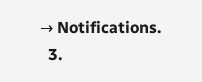→ Notifications.
  3.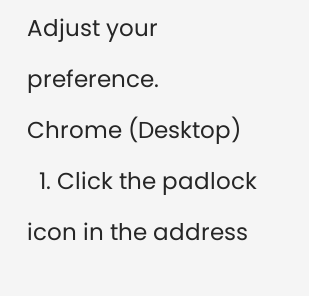Adjust your preference.
Chrome (Desktop)
  1. Click the padlock icon in the address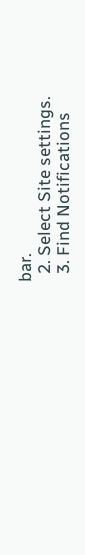bar.
  2. Select Site settings.
  3. Find Notifications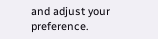and adjust your preference.